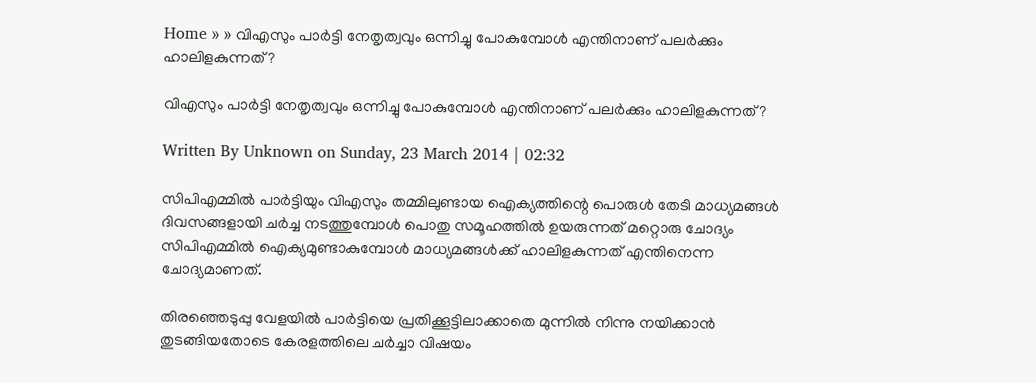Home » » വിഎസും പാര്‍ട്ടി നേതൃത്വവും ഒന്നിച്ചു പോകുമ്പോള്‍ എന്തിനാണ്‌ പലര്‍ക്കും ഹാലിളകുന്നത്‌?

വിഎസും പാര്‍ട്ടി നേതൃത്വവും ഒന്നിച്ചു പോകുമ്പോള്‍ എന്തിനാണ്‌ പലര്‍ക്കും ഹാലിളകുന്നത്‌?

Written By Unknown on Sunday, 23 March 2014 | 02:32

സിപിഎമ്മില്‍ പാര്‍ട്ടിയും വിഎസും തമ്മിലുണ്ടായ ഐക്യത്തിന്റെ പൊരുള്‍ തേടി മാധ്യമങ്ങള്‍ ദിവസങ്ങളായി ചര്‍ച്ച നടത്തുമ്പോള്‍ പൊതു സമൂഹത്തില്‍ ഉയരുന്നത്‌ മറ്റൊരു ചോദ്യം സിപിഎമ്മില്‍ ഐക്യമുണ്ടാകുമ്പോള്‍ മാധ്യമങ്ങള്‍ക്ക്‌ ഹാലിളകുന്നത്‌ എന്തിനെന്ന ചോദ്യമാണത്‌.

തിരഞ്ഞെടുപ്പു വേളയില്‍ പാര്‍ട്ടിയെ പ്രതിക്കൂട്ടിലാക്കാതെ മുന്നില്‍ നിന്നു നയിക്കാന്‍ തുടങ്ങിയതോടെ കേരളത്തിലെ ചര്‍ച്ചാ വിഷയം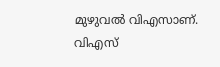മുഴുവല്‍ വിഎസാണ്‌. വിഎസ്‌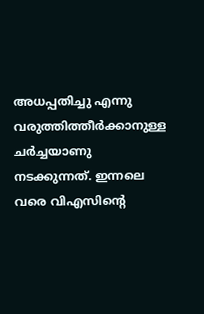അധപ്പതിച്ചു എന്നു വരുത്തിത്തീര്‍ക്കാനുള്ള ചര്‍ച്ചയാണു നടക്കുന്നത്‌. ഇന്നലെ വരെ വിഎസിന്റെ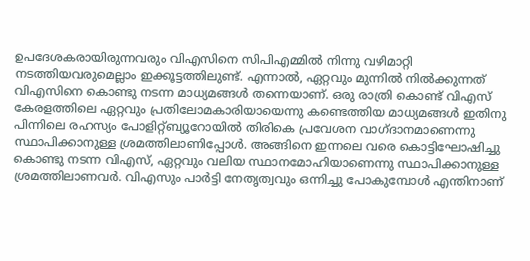ഉപദേശകരായിരുന്നവരും വിഎസിനെ സിപിഎമ്മില്‍ നിന്നു വഴിമാറ്റി നടത്തിയവരുമെല്ലാം ഇക്കൂട്ടത്തിലുണ്ട്‌. എന്നാല്‍, ഏറ്റവും മുന്നില്‍ നില്‍ക്കുന്നത്‌ വിഎസിനെ കൊണ്ടു നടന്ന മാധ്യമങ്ങള്‍ തന്നെയാണ്‌. ഒരു രാത്രി കൊണ്ട്‌ വിഎസ്‌ കേരളത്തിലെ ഏറ്റവും പ്രതിലോമകാരിയായെന്നു കണ്ടെത്തിയ മാധ്യമങ്ങള്‍ ഇതിനു പിന്നിലെ രഹസ്യം പോളിറ്റ്‌ബ്യൂറോയില്‍ തിരികെ പ്രവേശന വാഗ്‌ദാനമാണെന്നു സ്ഥാപിക്കാനുള്ള ശ്രമത്തിലാണിപ്പോള്‍. അങ്ങിനെ ഇന്നലെ വരെ കൊട്ടിഘോഷിച്ചു കൊണ്ടു നടന്ന വിഎസ്‌, ഏറ്റവും വലിയ സ്ഥാനമോഹിയാണെന്നു സ്ഥാപിക്കാനുള്ള ശ്രമത്തിലാണവര്‍. വിഎസും പാര്‍ട്ടി നേതൃത്വവും ഒന്നിച്ചു പോകുമ്പോള്‍ എന്തിനാണ്‌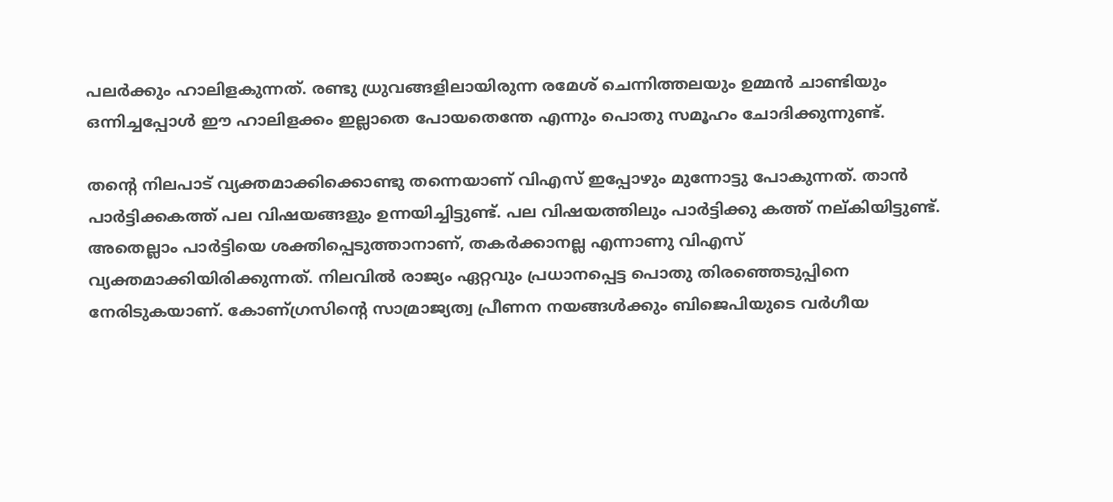പലര്‍ക്കും ഹാലിളകുന്നത്‌. രണ്ടു ധ്രുവങ്ങളിലായിരുന്ന രമേശ്‌ ചെന്നിത്തലയും ഉമ്മന്‍ ചാണ്ടിയും ഒന്നിച്ചപ്പോള്‍ ഈ ഹാലിളക്കം ഇല്ലാതെ പോയതെന്തേ എന്നും പൊതു സമൂഹം ചോദിക്കുന്നുണ്ട്‌.

തന്റെ നിലപാട്‌ വ്യക്തമാക്കിക്കൊണ്ടു തന്നെയാണ്‌ വിഎസ്‌ ഇപ്പോഴും മുന്നോട്ടു പോകുന്നത്‌. താന്‍ പാര്‍ട്ടിക്കകത്ത്‌ പല വിഷയങ്ങളും ഉന്നയിച്ചിട്ടുണ്ട്‌. പല വിഷയത്തിലും പാര്‍ട്ടിക്കു കത്ത്‌ നല്‌കിയിട്ടുണ്ട്‌. അതെല്ലാം പാര്‍ട്ടിയെ ശക്തിപ്പെടുത്താനാണ്‌, തകര്‍ക്കാനല്ല എന്നാണു വിഎസ്‌ വ്യക്തമാക്കിയിരിക്കുന്നത്‌. നിലവില്‍ രാജ്യം ഏറ്റവും പ്രധാനപ്പെട്ട പൊതു തിരഞ്ഞെടുപ്പിനെ നേരിടുകയാണ്‌. കോണ്‌ഗ്രസിന്റെ സാമ്രാജ്യത്വ പ്രീണന നയങ്ങള്‍ക്കും ബിജെപിയുടെ വര്‍ഗീയ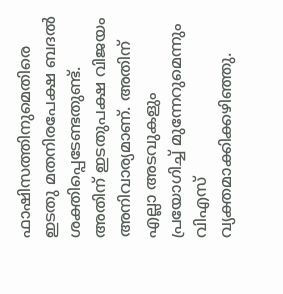ഫാഷിസത്തിനുമെതിരെ ഇടതു മതനിരപേക്ഷ ബദല്‍ ശക്തിപ്പെടേണ്ടതുണ്ട്‌. അതിന്‌ ഇടതുപക്ഷ വിജയം അനിവാര്യമാണ്‌. അതിന്‌ എല്ലാ അടവുകളും പ്രയോഗിച്ച്‌ മുന്നേറുമെന്നും വിഎസ്‌ വ്യക്തമാക്കിക്കഴിഞ്ഞു.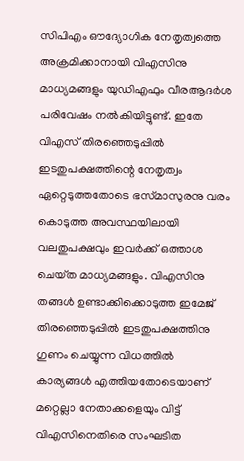സിപിഎം ഔദ്യോഗിക നേതൃത്വത്തെ അക്രമിക്കാനായി വിഎസിനു മാധ്യമങ്ങളും യുഡിഎഫും വീരആദര്‍ശ പരിവേഷം നല്‍കിയിട്ടുണ്ട്‌. ഇതേ വിഎസ്‌ തിരഞ്ഞെടുപ്പില്‍ ഇടതുപക്ഷത്തിന്റെ നേതൃത്വം ഏറ്റെടുത്തതോടെ ഭസ്‌മാസുരനു വരം കൊടുത്ത അവസ്ഥയിലായി വലതുപക്ഷവും ഇവര്‍ക്ക്‌ ഒത്താശ ചെയ്‌ത മാധ്യമങ്ങളും. വിഎസിനു തങ്ങള്‍ ഉണ്ടാക്കിക്കൊടുത്ത ഇമേജ്‌ തിരഞ്ഞെടുപ്പില്‍ ഇടതുപക്ഷത്തിനു ഗുണം ചെയ്യുന്ന വിധത്തില്‍ കാര്യങ്ങള്‍ എത്തിയതോടെയാണ്‌ മറ്റെല്ലാ നേതാക്കളെയും വിട്ട്‌ വിഎസിനെതിരെ സംഘടിത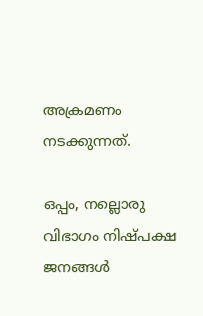അക്രമണം നടക്കുന്നത്‌.

ഒപ്പം, നല്ലൊരു വിഭാഗം നിഷ്‌പക്ഷ ജനങ്ങള്‍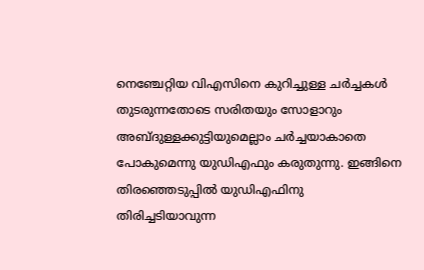നെഞ്ചേറ്റിയ വിഎസിനെ കുറിച്ചുള്ള ചര്‍ച്ചകള്‍ തുടരുന്നതോടെ സരിതയും സോളാറും അബ്ദുള്ളക്കുട്ടിയുമെല്ലാം ചര്‍ച്ചയാകാതെ പോകുമെന്നു യുഡിഎഫും കരുതുന്നു. ഇങ്ങിനെ തിരഞ്ഞെടുപ്പില്‍ യുഡിഎഫിനു തിരിച്ചടിയാവുന്ന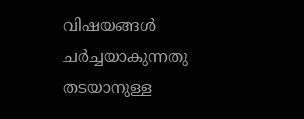വിഷയങ്ങള്‍ ചര്‍ച്ചയാകുന്നതു തടയാനുള്ള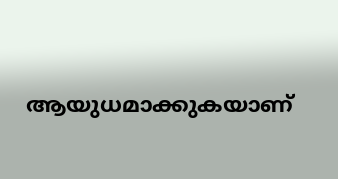ആയുധമാക്കുകയാണ്‌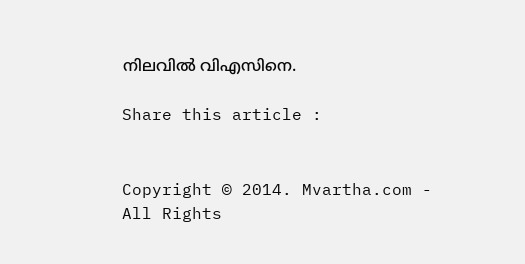നിലവില്‍ വിഎസിനെ.

Share this article :


Copyright © 2014. Mvartha.com - All Rights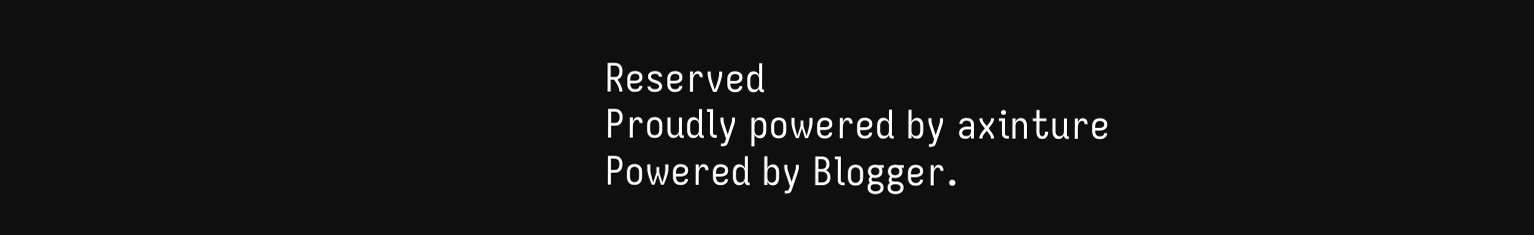Reserved
Proudly powered by axinture
Powered by Blogger.